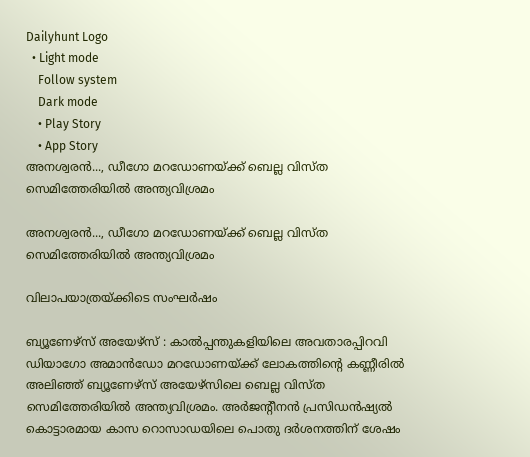Dailyhunt Logo
  • Light mode
    Follow system
    Dark mode
    • Play Story
    • App Story
അനശ്വരന്‍..., ഡീഗോ മറഡോണയ്ക്ക് ബെല്ല വിസ്ത സെമിത്തേരിയില്‍ അന്ത്യവിശ്രമം

അനശ്വരന്‍..., ഡീഗോ മറഡോണയ്ക്ക് ബെല്ല വിസ്ത സെമിത്തേരിയില്‍ അന്ത്യവിശ്രമം

വിലാപയാത്രയ്ക്കിടെ സംഘര്‍ഷം

ബ്യൂണേഴ്സ് അയേഴ്സ് : കാല്‍പ്പന്തുകളിയിലെ അവതാരപ്പിറവി ഡിയാഗോ അമാന്‍ഡോ മറഡോണയ്ക്ക് ലോകത്തിന്റെ കണ്ണീരില്‍ അലിഞ്ഞ് ബ്യൂണേഴ്സ് അയേഴ്സിലെ ബെല്ല വിസ്ത സെമിത്തേരിയില്‍ അന്ത്യവിശ്രമം. അ‌ര്‍ജന്റീനന്‍ പ്രസിഡന്‍ഷ്യല്‍ കൊട്ടാരമായ കാസ റൊസാഡയിലെ പൊതു ദര്‍ശനത്തിന് ശേഷം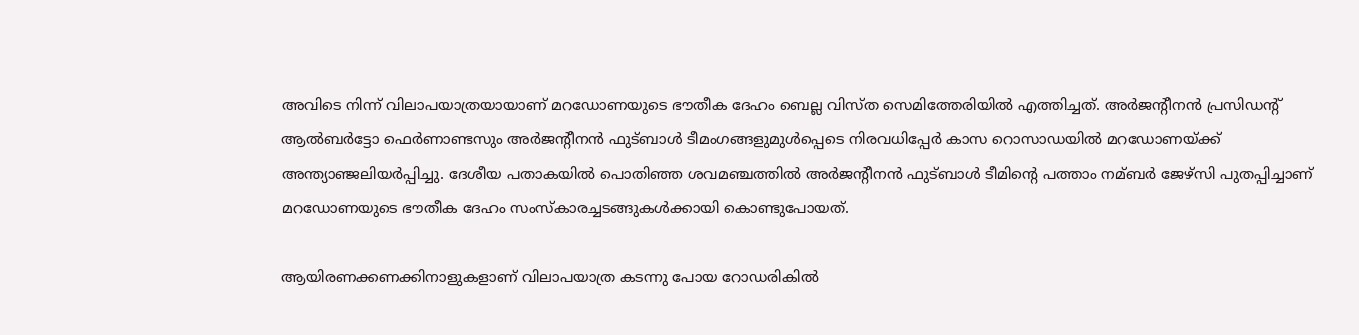അവിടെ നിന്ന് വിലാപയാത്രയായാണ് മറഡോണയുടെ ഭൗതീക ദേഹം ബെല്ല വിസ്ത സെമിത്തേരിയില്‍ എത്തിച്ചത്. അര്‍ജന്റീനന്‍ പ്രസിഡന്റ് ആല്‍ബര്‍ട്ടോ ഫെര്‍ണാണ്ടസും അര്‍ജന്റീനന്‍ ഫുട്ബാള്‍ ടീമംഗങ്ങളുമുള്‍പ്പെടെ നിരവധിപ്പേര്‍ കാസ റൊസാഡയില്‍ മറഡോണയ്ക്ക് അന്ത്യാഞ്ജലിയര്‍പ്പിച്ചു. ദേശീയ പതാകയില്‍ പൊതിഞ്ഞ ശവമഞ്ചത്തില്‍ അര്‍ജന്റീനന്‍ ഫുട്ബാള്‍ ടീമിന്റെ പത്താം നമ്ബര്‍ ജേഴ്സി പുതപ്പിച്ചാണ് മറഡോണയുടെ ഭൗതീക ദേഹം സംസ്കാരച്ചടങ്ങുകള്‍ക്കായി കൊണ്ടുപോയത്.

ആയിരണക്കണക്കിനാളുകളാണ് വിലാപയാത്ര കടന്നു പോയ റോഡരികില്‍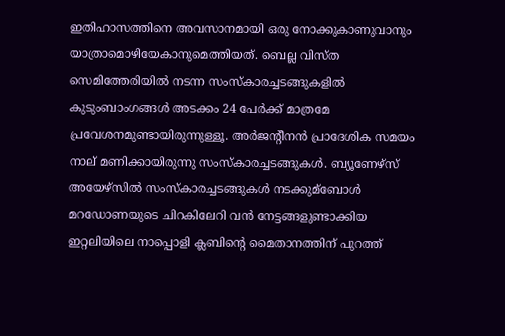ഇതിഹാസത്തിനെ അവസാനമായി ഒരു നോക്കുകാണുവാനും യാത്രാമൊഴിയേകാനുമെത്തിയത്. ബെല്ല വിസ്ത സെമിത്തേരിയില്‍ നടന്ന സംസ്കാരച്ചടങ്ങുകളില്‍ കുടുംബാംഗങ്ങള്‍ അടക്കം 24 പേര്‍ക്ക് മാത്രമേ പ്രവേശനമുണ്ടായിരുന്നുള്ളൂ. അര്‍ജന്റീനന്‍ പ്രാദേശിക സമയം നാല് മണിക്കായിരുന്നു സംസ്കാരച്ചടങ്ങുകള്‍. ബ്യൂണേഴ്സ് അയേഴ്സില്‍ സംസ്കാരച്ചടങ്ങുകള്‍ നടക്കുമ്ബോള്‍ മറഡോണയുടെ ചിറകിലേറി വന്‍ നേട്ടങ്ങളുണ്ടാക്കിയ ഇറ്റലിയിലെ നാപ്പൊളി ക്ലബിന്റെ മൈതാനത്തിന് പുറത്ത്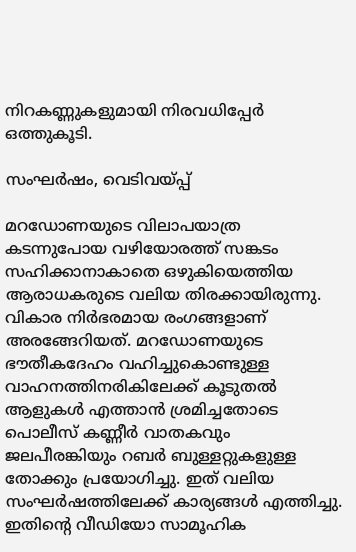നിറകണ്ണുകളുമായി നിരവധിപ്പേര്‍ ഒത്തുകൂടി.

സംഘര്‍ഷം, വെടിവയ്പ്പ്

മറഡോണയുടെ വിലാപയാത്ര കടന്നുപോയ വഴിയോരത്ത് സങ്കടം സഹിക്കാനാകാതെ ഒഴുകിയെത്തിയ ആരാധകരുടെ വലിയ തിരക്കായിരുന്നു. വികാര നിര്‍ഭരമായ രംഗങ്ങളാണ് അരങ്ങേറിയത്. മറഡോണയുടെ ഭൗതീകദേഹം വഹിച്ചുകൊണ്ടുള്ള വാഹനത്തിനരികിലേക്ക് കൂടുതല്‍ ആളുകള്‍ എത്താന്‍ ശ്രമിച്ചതോടെ പൊലീസ് കണ്ണീര്‍ വാതകവും ജലപീരങ്കിയും റബര്‍ ബുള്ളറ്റുകളുള്ള തോക്കും പ്രയോഗിച്ചു. ഇത് വലിയ സംഘര്‍ഷത്തിലേക്ക് കാര്യങ്ങള്‍ എത്തിച്ചു. ഇതിന്റെ വീഡിയോ സാമൂഹിക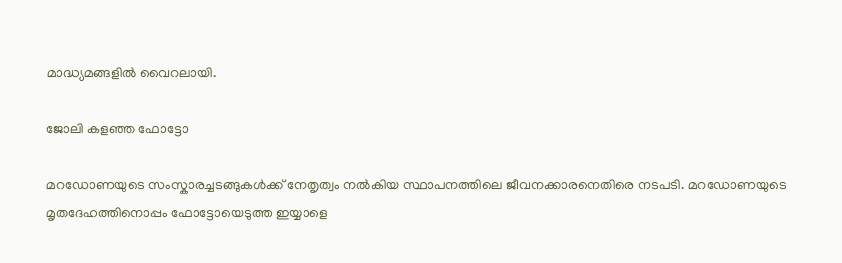മാദ്ധ്യമങ്ങളില്‍ വൈറലായി.

ജോലി കളഞ്ഞ ഫോട്ടോ

മറഡോണയുടെ സംസ്കാരച്ചടങ്ങുകള്‍ക്ക് നേതൃത്വം നല്‍കിയ സ്ഥാപനത്തിലെ ജീവനക്കാരനെതിരെ നടപടി. മറഡോണയുടെ മൃതദേഹത്തിനൊപ്പം ഫോട്ടോയെടുത്ത ഇയ്യാളെ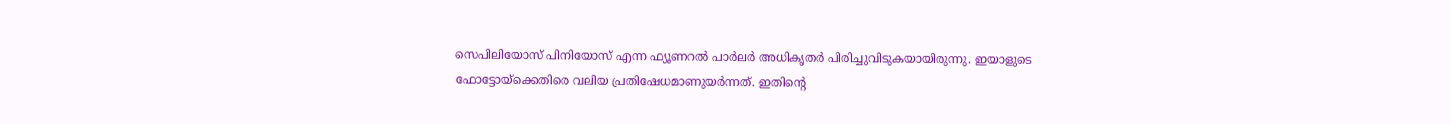സെപിലിയോസ് പിനിയോസ് എന്ന ഫ്യൂണറല്‍ പാര്‍ലര്‍ അധികൃതര്‍ പിരിച്ചുവിടുകയായിരുന്നു. ഇയാളുടെ ഫോട്ടോയ്ക്കെതിരെ വലിയ പ്രതിഷേധമാണുയര്‍ന്നത്. ഇതിന്റെ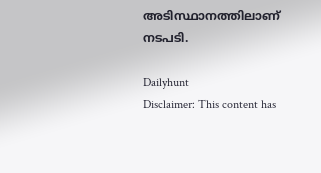അടിസ്ഥാനത്തിലാണ് നടപടി.

Dailyhunt
Disclaimer: This content has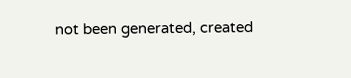not been generated, created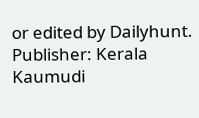or edited by Dailyhunt. Publisher: Kerala Kaumudi